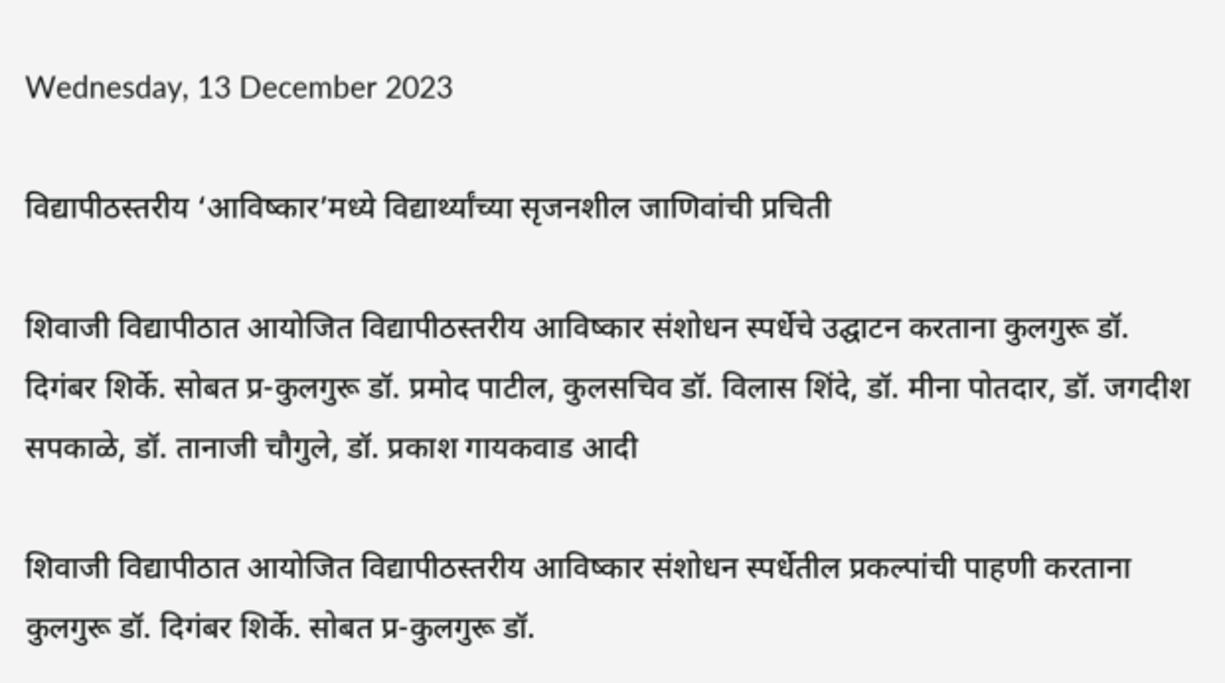Wednesday, 13 December 2023

विद्यापीठस्तरीय ‘आविष्कार’मध्ये विद्यार्थ्यांच्या सृजनशील जाणिवांची प्रचिती

शिवाजी विद्यापीठात आयोजित विद्यापीठस्तरीय आविष्कार संशोधन स्पर्धेचे उद्घाटन करताना कुलगुरू डॉ. दिगंबर शिर्के. सोबत प्र-कुलगुरू डॉ. प्रमोद पाटील, कुलसचिव डॉ. विलास शिंदे, डॉ. मीना पोतदार, डॉ. जगदीश सपकाळे, डॉ. तानाजी चौगुले, डॉ. प्रकाश गायकवाड आदी

शिवाजी विद्यापीठात आयोजित विद्यापीठस्तरीय आविष्कार संशोधन स्पर्धेतील प्रकल्पांची पाहणी करताना कुलगुरू डॉ. दिगंबर शिर्के. सोबत प्र-कुलगुरू डॉ.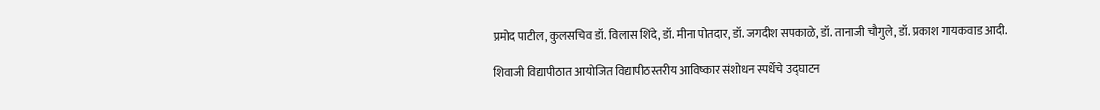प्रमोद पाटील, कुलसचिव डॉ. विलास शिंदे, डॉ. मीना पोतदार, डॉ. जगदीश सपकाळे, डॉ. तानाजी चौगुले, डॉ. प्रकाश गायकवाड आदी.

शिवाजी विद्यापीठात आयोजित विद्यापीठस्तरीय आविष्कार संशोधन स्पर्धेचे उद्घाटन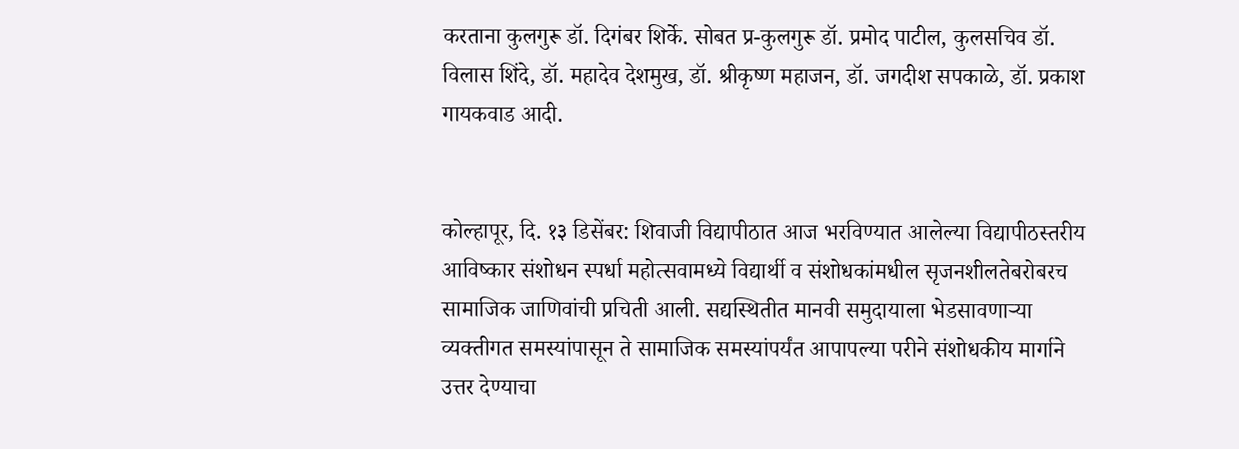करताना कुलगुरू डॉ. दिगंबर शिर्के. सोबत प्र-कुलगुरू डॉ. प्रमोद पाटील, कुलसचिव डॉ. विलास शिंदे, डॉ. महादेव देशमुख, डॉ. श्रीकृष्ण महाजन, डॉ. जगदीश सपकाळे, डॉ. प्रकाश गायकवाड आदी.


कोल्हापूर, दि. १३ डिसेंबर: शिवाजी विद्यापीठात आज भरविण्यात आलेल्या विद्यापीठस्तरीय आविष्कार संशोधन स्पर्धा महोत्सवामध्ये विद्यार्थी व संशोधकांमधील सृजनशीलतेबरोबरच सामाजिक जाणिवांची प्रचिती आली. सद्यस्थितीत मानवी समुदायाला भेडसावणाऱ्या व्यक्तीगत समस्यांपासून ते सामाजिक समस्यांपर्यंत आपापल्या परीने संशोधकीय मार्गाने उत्तर देण्याचा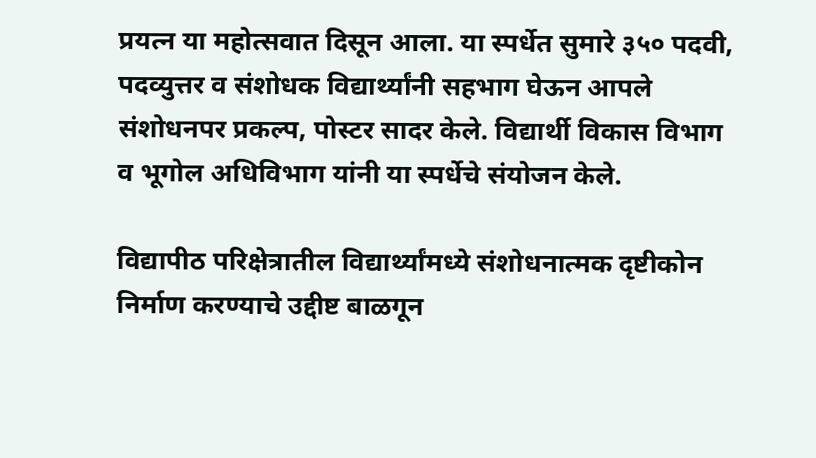प्रयत्न या महोत्सवात दिसून आला. या स्पर्धेत सुमारे ३५० पदवी, पदव्युत्तर व संशोधक विद्यार्थ्यांनी सहभाग घेऊन आपले संशोधनपर प्रकल्प, पोस्टर सादर केले. विद्यार्थी विकास विभाग व भूगोल अधिविभाग यांनी या स्पर्धेचे संयोजन केले.

विद्यापीठ परिक्षेत्रातील विद्यार्थ्यांमध्ये संशोधनात्मक दृष्टीकोन निर्माण करण्याचे उद्दीष्ट बाळगून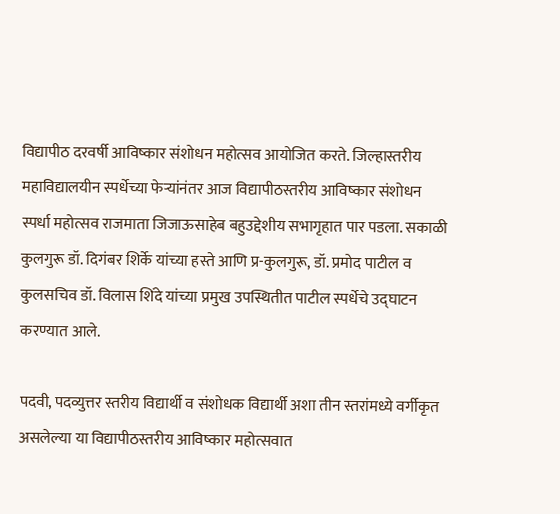विद्यापीठ दरवर्षी आविष्कार संशोधन महोत्सव आयोजित करते. जिल्हास्तरीय महाविद्यालयीन स्पर्धेच्या फेऱ्यांनंतर आज विद्यापीठस्तरीय आविष्कार संशोधन स्पर्धा महोत्सव राजमाता जिजाऊसाहेब बहुउद्देशीय सभागृहात पार पडला. सकाळी कुलगुरू डॉ. दिगंबर शिर्के यांच्या हस्ते आणि प्र-कुलगुरू, डॉ. प्रमोद पाटील व कुलसचिव डॉ. विलास शिंदे यांच्या प्रमुख उपस्थितीत पाटील स्पर्धेचे उद्घाटन करण्यात आले.

पदवी, पदव्युत्तर स्तरीय विद्यार्थी व संशोधक विद्यार्थी अशा तीन स्तरांमध्ये वर्गीकृत असलेल्या या विद्यापीठस्तरीय आविष्कार महोत्सवात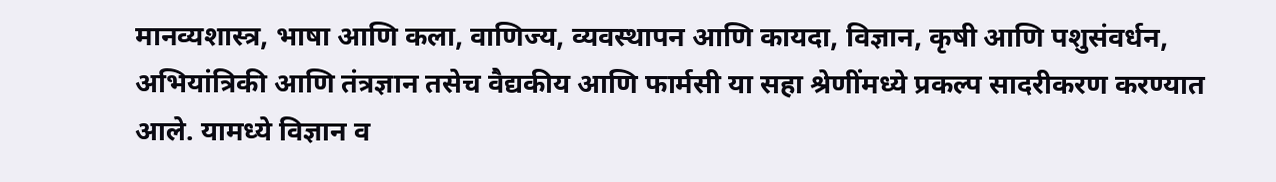मानव्यशास्त्र, भाषा आणि कला, वाणिज्य, व्यवस्थापन आणि कायदा, विज्ञान, कृषी आणि पशुसंवर्धन, अभियांत्रिकी आणि तंत्रज्ञान तसेच वैद्यकीय आणि फार्मसी या सहा श्रेणींमध्ये प्रकल्प सादरीकरण करण्यात आले. यामध्ये विज्ञान व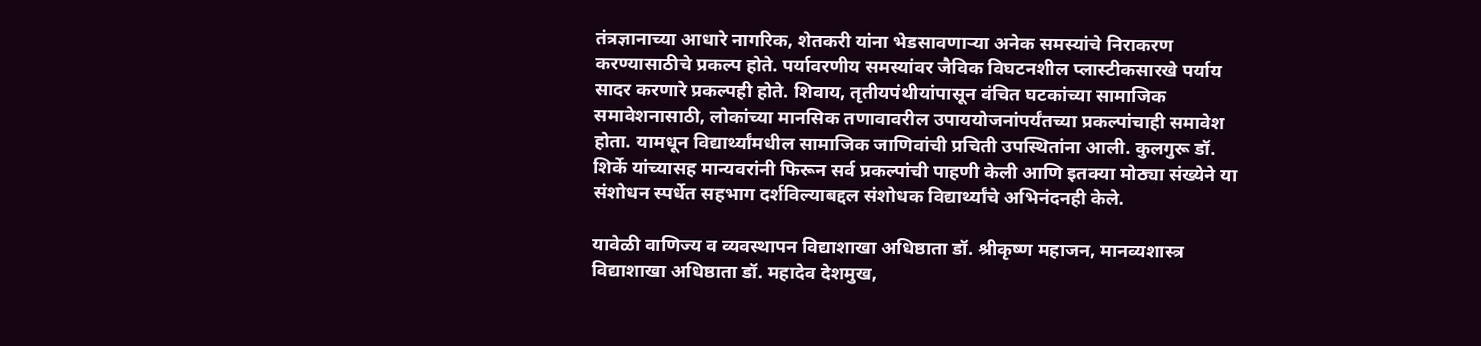तंत्रज्ञानाच्या आधारे नागरिक, शेतकरी यांना भेडसावणाऱ्या अनेक समस्यांचे निराकरण करण्यासाठीचे प्रकल्प होते. पर्यावरणीय समस्यांवर जैविक विघटनशील प्लास्टीकसारखे पर्याय सादर करणारे प्रकल्पही होते. शिवाय, तृतीयपंथीयांपासून वंचित घटकांच्या सामाजिक समावेशनासाठी, लोकांच्या मानसिक तणावावरील उपाययोजनांपर्यंतच्या प्रकल्पांचाही समावेश होता. यामधून विद्यार्थ्यांमधील सामाजिक जाणिवांची प्रचिती उपस्थितांना आली. कुलगुरू डॉ. शिर्के यांच्यासह मान्यवरांनी फिरून सर्व प्रकल्पांची पाहणी केली आणि इतक्या मोठ्या संख्येने या संशोधन स्पर्धेत सहभाग दर्शविल्याबद्दल संशोधक विद्यार्थ्यांचे अभिनंदनही केले.

यावेळी वाणिज्य व व्यवस्थापन विद्याशाखा अधिष्ठाता डॉ. श्रीकृष्ण महाजन, मानव्यशास्त्र विद्याशाखा अधिष्ठाता डॉ. महादेव देशमुख,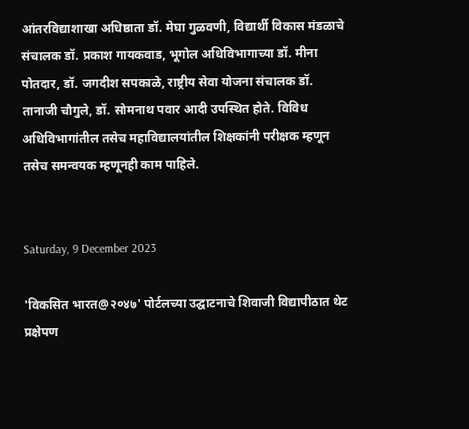आंतरविद्याशाखा अधिष्ठाता डॉ. मेघा गुळवणी, विद्यार्थी विकास मंडळाचे संचालक डॉ. प्रकाश गायकवाड, भूगोल अधिविभागाच्या डॉ. मीना पोतदार, डॉ. जगदीश सपकाळे, राष्ट्रीय सेवा योजना संचालक डॉ. तानाजी चौगुले, डॉ. सोमनाथ पवार आदी उपस्थित होते. विविध अधिविभागांतील तसेच महाविद्यालयांतील शिक्षकांनी परीक्षक म्हणून तसेच समन्वयक म्हणूनही काम पाहिले.


Saturday, 9 December 2023

'विकसित भारत@२०४७' पोर्टलच्या उद्घाटनाचे शिवाजी विद्यापीठात थेट प्रक्षेपण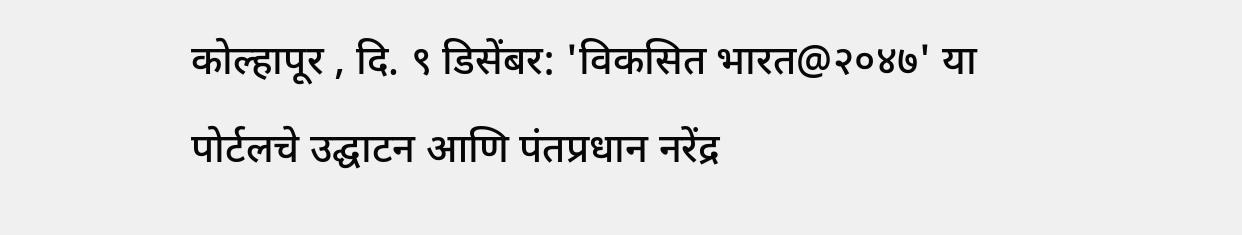कोल्हापूर , दि. ९ डिसेंबर: 'विकसित भारत@२०४७' या पोर्टलचे उद्घाटन आणि पंतप्रधान नरेंद्र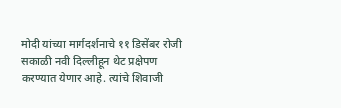मोदी यांच्या मार्गदर्शनाचे ११ डिसेंबर रोजी सकाळी नवी दिल्लीहून थेट प्रक्षेपण करण्यात येणार आहे. त्यांचे शिवाजी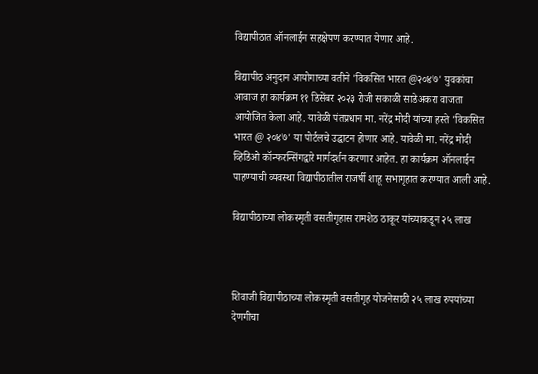विद्यापीठात ऑनलाईन सहक्षेपण करण्यात येणार आहे.

विद्यापीठ अनुदान आयोगाच्या वतीने 'विकसित भारत @२०४७' युवकांचा आवाज हा कार्यक्रम ११ डिसेंबर २०२३ रोजी सकाळी साडेअकरा वाजता आयोजित केला आहे. यावेळी पंतप्रधान मा. नरेंद्र मोदी यांच्या हस्ते 'विकसित भारत @ २०४७' या पोर्टलचे उद्घाटन होणार आहे. यावेळी मा. नरेंद्र मोदी व्हिडिओ कॉन्फरन्सिंगद्वारे मार्गदर्शन करणार आहेत. हा कार्यक्रम ऑनलाईन पाहण्याची व्यवस्था विद्यापीठातील राजर्षी शाहू सभागृहात करण्यात आली आहे.

विद्यापीठाच्या लोकस्मृती वसतीगृहास रामशेठ ठाकूर यांच्याकडून २५ लाख



शिवाजी विद्यापीठाच्या लोकस्मृती वसतीगृह योजनेसाठी २५ लाख रुपयांच्या देणगीचा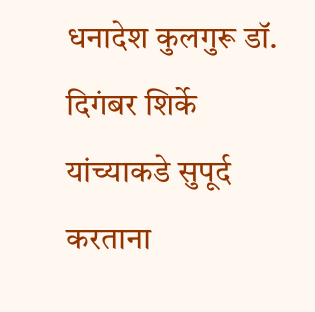धनादेश कुलगुरू डॉ. दिगंबर शिर्के यांच्याकडे सुपूर्द करताना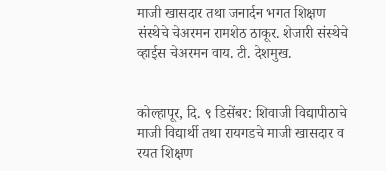माजी खासदार तथा जनार्दन भगत शिक्षण संस्थेचे चेअरमन रामशेठ ठाकूर. शेजारी संस्थेचे व्हाईस चेअरमन वाय. टी. देशमुख.


कोल्हापूर, दि. ९ डिसेंबर: शिवाजी विद्यापीठाचे माजी विद्यार्थी तथा रायगडचे माजी खासदार व रयत शिक्षण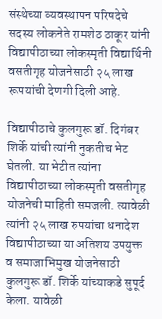संस्थेच्या व्यवस्थापन परिषदेचे सदस्य लोकनेते रामशेठ ठाकूर यांनी विद्यापीठाच्या लोकस्मृती विद्यार्थिनी वसतीगृह योजनेसाठी २५ लाख रूपयांची देणगी दिली आहे.

विद्यापीठाचे कुलगुरू डॉ. दिगंबर शिर्के यांची त्यांनी नुकतीच भेट घेतली. या भेटीत त्यांना विद्यापीठाच्या लोकस्मृती वसतीगृह योजनेची माहिती समजली. त्यावेळी त्यांनी २५ लाख रुपयांचा धनादेश विद्यापीठाच्या या अतिशय उपयुक्त व समाजाभिमुख योजनेसाठी कुलगुरू डॉ. शिर्के यांच्याकडे सुपूर्द केला. यावेळी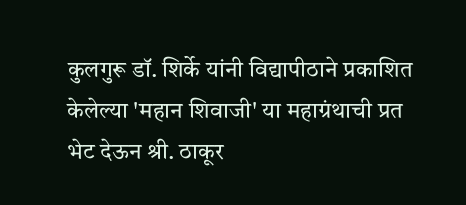कुलगुरू डॉ. शिर्के यांनी विद्यापीठाने प्रकाशित केलेल्या 'महान शिवाजी' या महाग्रंथाची प्रत भेट देऊन श्री. ठाकूर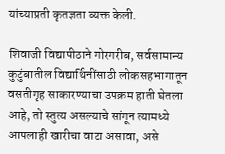यांच्याप्रती कृतज्ञता व्यक्त केली.

शिवाजी विद्यापीठाने गोरगरीब, सर्वसामान्य कुटुंबातील विद्यार्थिनींसाठी लोकसहभागातून वसतीगृह साकारण्याचा उपक्रम हाती घेतला आहे, तो स्तुत्य असल्याचे सांगून त्यामध्ये आपलाही खारीचा वाटा असावा, असे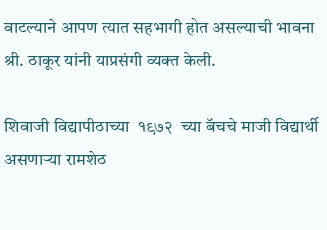वाटल्याने आपण त्यात सहभागी होत असल्याची भावना श्री. ठाकूर यांनी याप्रसंगी व्यक्त केली.

शिवाजी विद्यापीठाच्या  १९७२  च्या बॅचचे माजी विद्यार्थी असणाऱ्या रामशेठ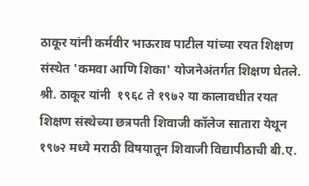ठाकूर यांनी कर्मवीर भाऊराव पाटील यांच्या रयत शिक्षण संस्थेत 'कमवा आणि शिका' योजनेअंतर्गत शिक्षण घेतले.  श्री. ठाकूर यांनी  १९६८ ते १९७२ या कालावधीत रयत शिक्षण संस्थेच्या छत्रपती शिवाजी कॉलेज सातारा येथून १९७२ मध्ये मराठी विषयातून शिवाजी विद्यापीठाची बी.ए.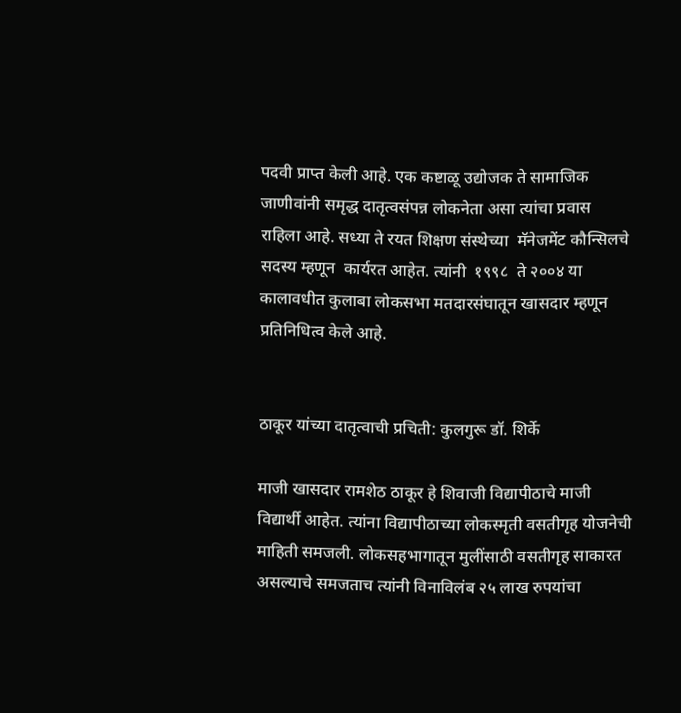पदवी प्राप्त केली आहे. एक कष्टाळू उद्योजक ते सामाजिक जाणीवांनी समृद्ध दातृत्वसंपन्न लोकनेता असा त्यांचा प्रवास  राहिला आहे. सध्या ते रयत शिक्षण संस्थेच्या  मॅनेजमेंट कौन्सिलचे सदस्य म्हणून  कार्यरत आहेत. त्यांनी  १९९८  ते २००४ या कालावधीत कुलाबा लोकसभा मतदारसंघातून खासदार म्हणून प्रतिनिधित्व केले आहे.


ठाकूर यांच्या दातृत्वाची प्रचिती: कुलगुरू डॉ. शिर्के

माजी खासदार रामशेठ ठाकूर हे शिवाजी विद्यापीठाचे माजी विद्यार्थी आहेत. त्यांना विद्यापीठाच्या लोकस्मृती वसतीगृह योजनेची माहिती समजली. लोकसहभागातून मुलींसाठी वसतीगृह साकारत असल्याचे समजताच त्यांनी विनाविलंब २५ लाख रुपयांचा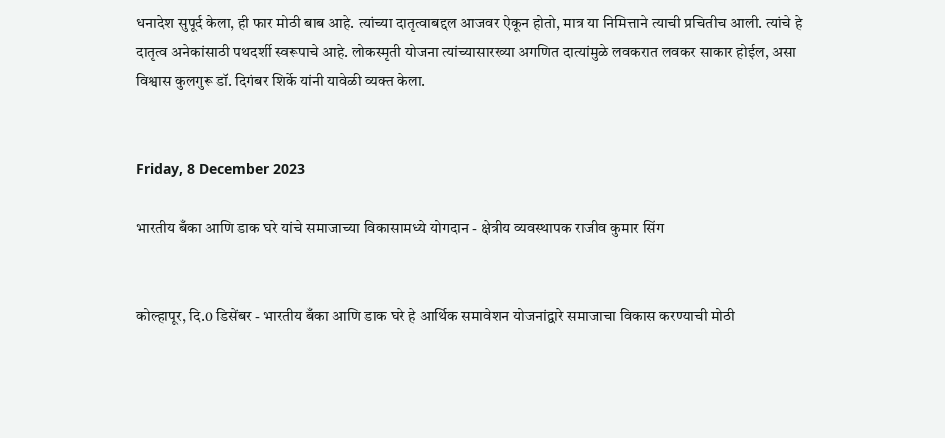धनादेश सुपूर्द केला, ही फार मोठी बाब आहे. त्यांच्या दातृत्वाबद्दल आजवर ऐकून होतो, मात्र या निमित्ताने त्याची प्रचितीच आली. त्यांचे हे दातृत्व अनेकांसाठी पथदर्शी स्वरूपाचे आहे. लोकस्मृती योजना त्यांच्यासारख्या अगणित दात्यांमुळे लवकरात लवकर साकार होईल, असा विश्वास कुलगुरू डॉ. दिगंबर शिर्के यांनी यावेळी व्यक्त केला.


Friday, 8 December 2023

भारतीय बँका आणि डाक घरे यांचे समाजाच्या विकासामध्ये योगदान - क्षेत्रीय व्यवस्थापक राजीव कुमार सिंग


कोल्हापूर, दि.0 डिसेंबर - भारतीय बँका आणि डाक घरे हे आर्थिक समावेशन योजनांद्वारे समाजाचा विकास करण्याची मोठी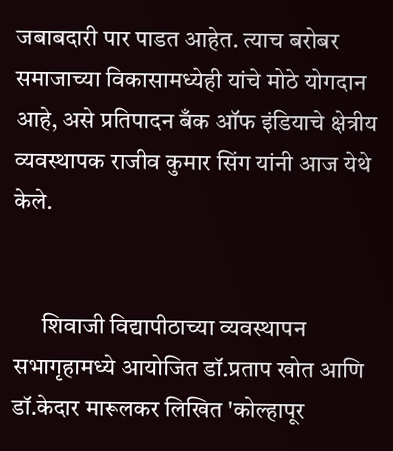जबाबदारी पार पाडत आहेत. त्याच बरोबर समाजाच्या विकासामध्येही यांचे मोठे योगदान आहे, असे प्रतिपादन बँक ऑफ इंडियाचे क्षेत्रीय व्यवस्थापक राजीव कुमार सिंग यांनी आज येथे केले.


      शिवाजी विद्यापीठाच्या व्यवस्थापन सभागृहामध्ये आयोजित डॉ.प्रताप खोत आणि डॉ.केदार मारूलकर लिखित 'कोल्हापूर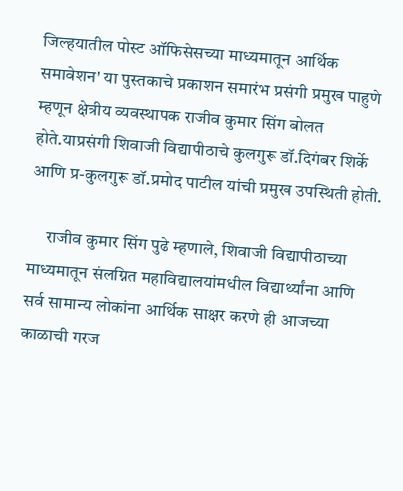जिल्हयातील पोस्ट ऑफिसेसच्या माध्यमातून आर्थिक समावेशन' या पुस्तकाचे प्रकाशन समारंभ प्रसंगी प्रमुख पाहुणे म्हणून क्षेत्रीय व्यवस्थापक राजीव कुमार सिंग बोलत होते.याप्रसंगी शिवाजी विद्यापीठाचे कुलगुरू डॉ.दिगंबर शिर्के आणि प्र-कुलगुरू डॉ.प्रमोद पाटील यांची प्रमुख उपस्थिती होती.

     राजीव कुमार सिंग पुढे म्हणाले, शिवाजी विद्यापीठाच्या माध्यमातून संलग्नित महाविद्यालयांमधील विद्यार्थ्यांना आणि सर्व सामान्य लोकांना आर्थिक साक्षर करणे ही आजच्या काळाची गरज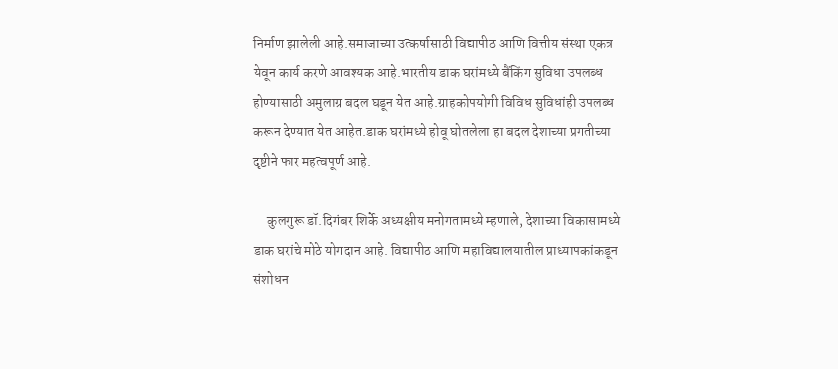निर्माण झालेली आहे.समाजाच्या उत्कर्षासाठी विद्यापीठ आणि वित्तीय संस्था एकत्र येवून कार्य करणे आवश्यक आहे.भारतीय डाक घरांमध्ये बैंकिंग सुविधा उपलब्ध होण्यासाठी अमुलाग्र बदल घडून येत आहे.ग्राहकोपयोगी विविध सुविधांही उपलब्ध करून देण्यात येत आहेत.डाक घरांमध्ये होवू घोतलेला हा बदल देशाच्या प्रगतीच्या दृष्टीने फार महत्वपूर्ण आहे.

     कुलगुरू डॉ.दिगंबर शिर्के अध्यक्षीय मनोगतामध्ये म्हणाले, देशाच्या विकासामध्ये डाक घरांचे मोठे योगदान आहे. विद्यापीठ आणि महाविद्यालयातील प्राध्यापकांकडून संशोधन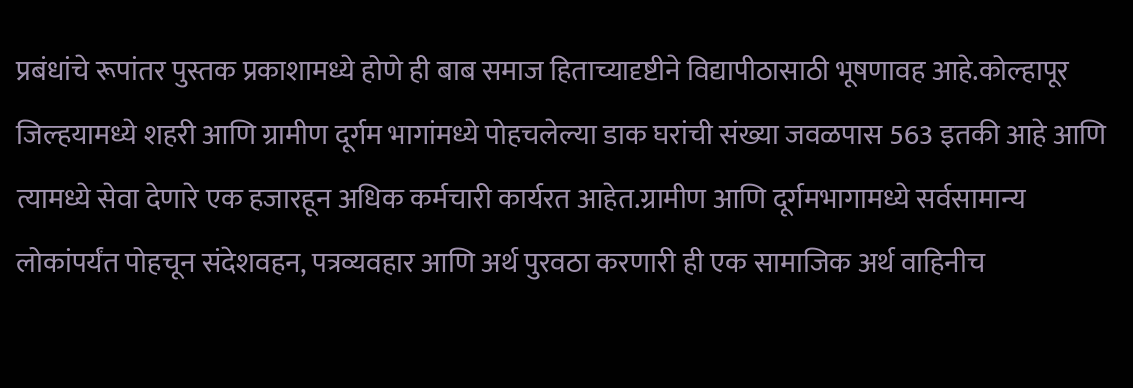प्रबंधांचे रूपांतर पुस्तक प्रकाशामध्ये होणे ही बाब समाज हिताच्यादृष्टीने विद्यापीठासाठी भूषणावह आहे.कोल्हापूर जिल्हयामध्ये शहरी आणि ग्रामीण दूर्गम भागांमध्ये पोहचलेल्या डाक घरांची संख्या जवळपास 563 इतकी आहे आणि त्यामध्ये सेवा देणारे एक हजारहून अधिक कर्मचारी कार्यरत आहेत.ग्रामीण आणि दूर्गमभागामध्ये सर्वसामान्य लोकांपर्यंत पोहचून संदेशवहन, पत्रव्यवहार आणि अर्थ पुरवठा करणारी ही एक सामाजिक अर्थ वाहिनीच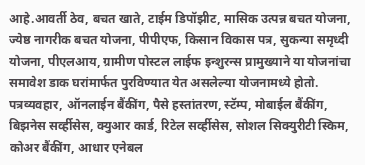आहे.आवर्ती ठेव, बचत खाते, टाईम डिपॉझीट, मासिक उत्पन्न बचत योजना, ज्येष्ठ नागरीक बचत योजना, पीपीएफ, किसान विकास पत्र, सुकन्या समृध्दी योजना, पीएलआय, ग्रामीण पोस्टल लाईफ इन्शुरन्स प्रामुख्याने या योजनांचा समावेश डाक घरांमार्फत पुरविण्यात येत असलेल्या योजनामध्ये होतो. पत्रव्यवहार, ऑनलाईन बैंकींग, पैसे हस्तांतरण, स्टॅम्प, मोबाईल बैंकींग, बिझनेस सर्व्हीसेस, क्युआर कार्ड, रिटेल सर्व्हीसेस, सोशल सिक्युरीटी स्किम, कोअर बैंकींग, आधार एनेबल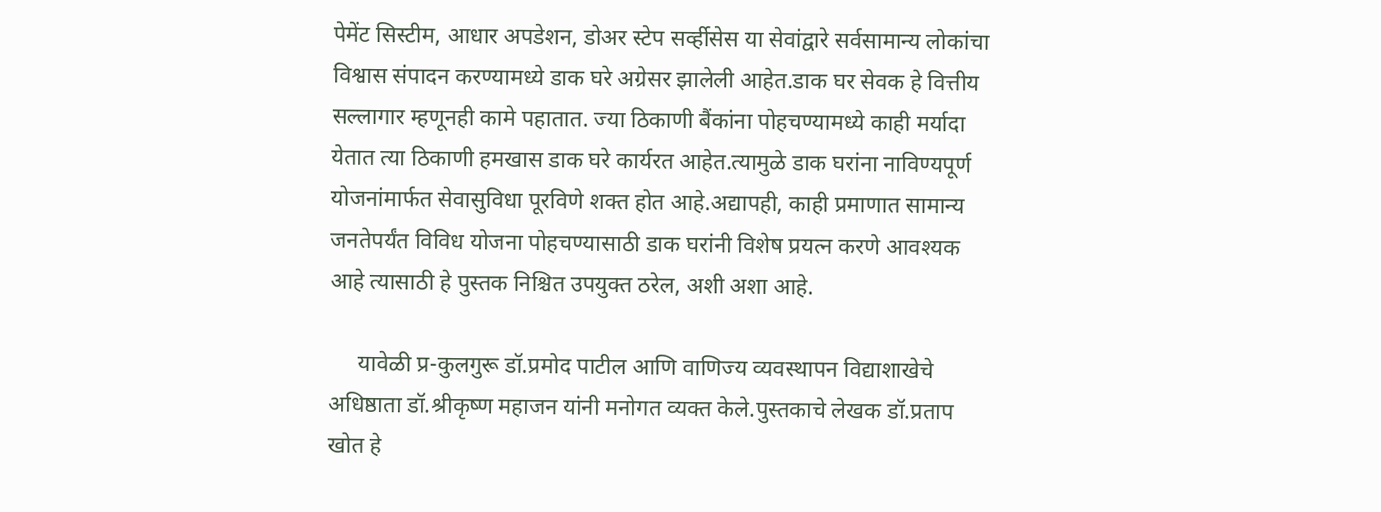पेमेंट सिस्टीम, आधार अपडेशन, डोअर स्टेप सर्व्हीसेस या सेवांद्वारे सर्वसामान्य लोकांचा विश्वास संपादन करण्यामध्ये डाक घरे अग्रेसर झालेली आहेत.डाक घर सेवक हे वित्तीय सल्लागार म्हणूनही कामे पहातात. ज्या ठिकाणी बैंकांना पोहचण्यामध्ये काही मर्यादा येतात त्या ठिकाणी हमखास डाक घरे कार्यरत आहेत.त्यामुळे डाक घरांना नाविण्यपूर्ण योजनांमार्फत सेवासुविधा पूरविणे शक्त होत आहे.अद्यापही, काही प्रमाणात सामान्य जनतेपर्यंत विविध योजना पोहचण्यासाठी डाक घरांनी विशेष प्रयत्न करणे आवश्यक आहे त्यासाठी हे पुस्तक निश्चित उपयुक्त ठरेल, अशी अशा आहे.

     यावेळी प्र-कुलगुरू डॉ.प्रमोद पाटील आणि वाणिज्य व्यवस्थापन विद्याशाखेचे अधिष्ठाता डॉ.श्रीकृष्ण महाजन यांनी मनोगत व्यक्त केले.पुस्तकाचे लेखक डॉ.प्रताप खोत हे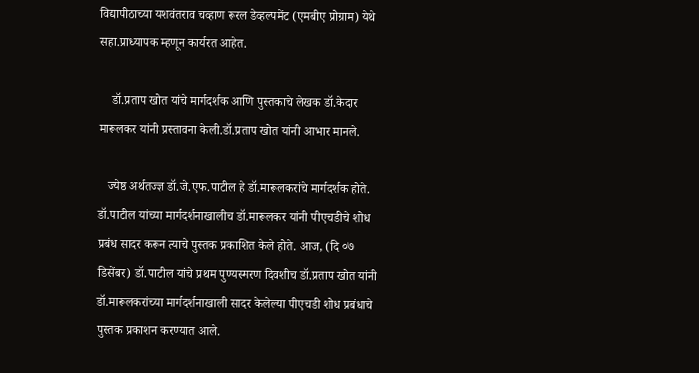विद्यापीठाच्या यशवंतराव चव्हाण रूरल डेव्हल्पमेंट (एमबीए प्रोग्राम) येथे सहा.प्राध्यापक म्हणून कार्यरत आहेत.

    डॉ.प्रताप खोत यांचे मार्गदर्शक आणि पुस्तकाचे लेखक डॉ.केदार मारूलकर यांनी प्रस्तावना केली.डॉ.प्रताप खोत यांनी आभार मानले.

   ज्येष्ठ अर्थतज्ज्ञ डॉ.जे.एफ.पाटील हे डॉ.मारूलकरांचे मार्गदर्शक होते. डॉ.पाटील यांच्या मार्गदर्शनाखालीच डॉ.मारूलकर यांनी पीएचडीचे शोध प्रबंध सादर करून त्याचे पुस्तक प्रकाशित केले होते. आज, (दि ०७ डिसेंबर) डॉ.पाटील यांचे प्रथम पुण्यस्मरण दिवशीच डॉ.प्रताप खोत यांनी डॉ.मारूलकरांच्या मार्गदर्शनाखाली सादर केलेल्या पीएचडी शोध प्रबंधाचे पुस्तक प्रकाशन करण्यात आले.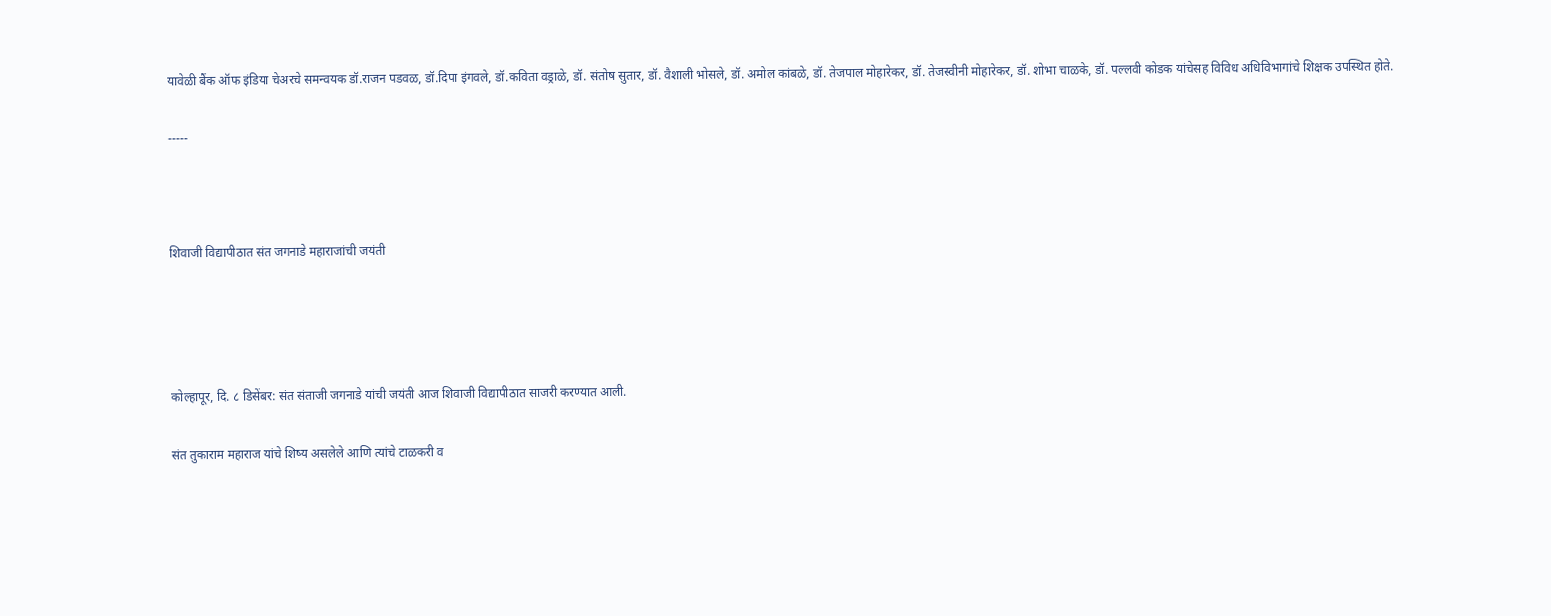यावेळी बैंक ऑफ इंडिया चेअरचे समन्वयक डॉ.राजन पडवळ, डॉ.दिपा इंगवले, डॉ.कविता वड्राळे, डॉ. संतोष सुतार, डॉ. वैशाली भोसले, डॉ. अमोल कांबळे, डॉ. तेजपाल मोहारेकर, डॉ. तेजस्वीनी मोहारेकर, डॉ. शोभा चाळके, डॉ. पल्लवी कोडक यांचेसह विविध अधिविभागांचे शिक्षक उपस्थित होते.

-----



शिवाजी विद्यापीठात संत जगनाडे महाराजांची जयंती




कोल्हापूर, दि. ८ डिसेंबर: संत संताजी जगनाडे यांची जयंती आज शिवाजी विद्यापीठात साजरी करण्यात आली.

संत तुकाराम महाराज यांचे शिष्य असलेले आणि त्यांचे टाळकरी व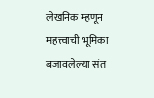लेखनिक म्हणून महत्त्वाची भूमिका बजावलेल्या संत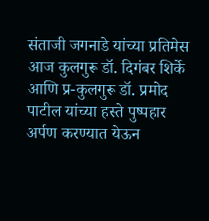संताजी जगनाडे यांच्या प्रतिमेस आज कुलगुरू डॉ. दिगंबर शिर्के आणि प्र-कुलगुरू डॉ. प्रमोद पाटील यांच्या हस्ते पुष्पहार अर्पण करण्यात येऊन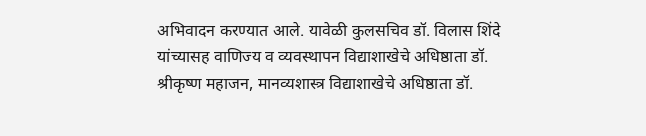अभिवादन करण्यात आले. यावेळी कुलसचिव डॉ. विलास शिंदे यांच्यासह वाणिज्य व व्यवस्थापन विद्याशाखेचे अधिष्ठाता डॉ. श्रीकृष्ण महाजन, मानव्यशास्त्र विद्याशाखेचे अधिष्ठाता डॉ.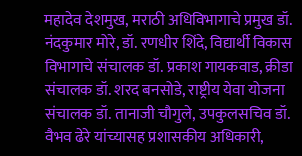महादेव देशमुख, मराठी अधिविभागाचे प्रमुख डॉ. नंदकुमार मोरे, डॉ. रणधीर शिंदे, विद्यार्थी विकास विभागाचे संचालक डॉ. प्रकाश गायकवाड, क्रीडा संचालक डॉ. शरद बनसोडे, राष्ट्रीय येवा योजना संचालक डॉ. तानाजी चौगुले, उपकुलसचिव डॉ. वैभव ढेरे यांच्यासह प्रशासकीय अधिकारी,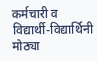कर्मचारी व विद्यार्थी-विद्यार्थिनी मोठ्या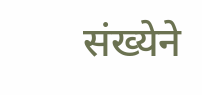संख्येने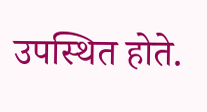उपस्थित होते.